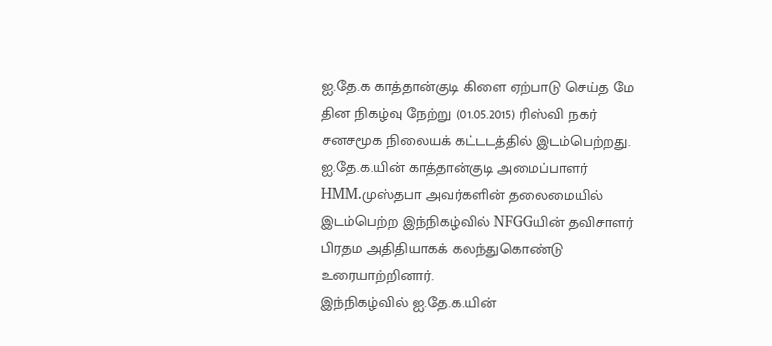ஐ.தே.க காத்தான்குடி கிளை ஏற்பாடு செய்த மே தின நிகழ்வு நேற்று (01.05.2015) ரிஸ்வி நகர் சனசமூக நிலையக் கட்டடத்தில் இடம்பெற்றது.
ஐ.தே.க.யின் காத்தான்குடி அமைப்பாளர் HMM.முஸ்தபா அவர்களின் தலைமையில் இடம்பெற்ற இந்நிகழ்வில் NFGGயின் தவிசாளர் பிரதம அதிதியாகக் கலந்துகொண்டு உரையாற்றினார்.
இந்நிகழ்வில் ஐ.தே.க.யின்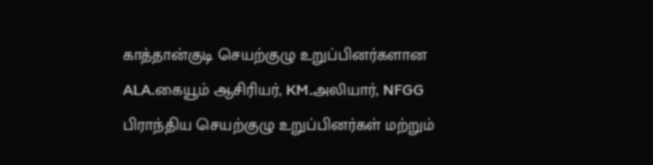காத்தான்குடி செயற்குழு உறுப்பினர்களான ALA.கையூம் ஆசிரியர், KM.அலியார், NFGG பிராந்திய செயற்குழு உறுப்பினர்கள் மற்றும்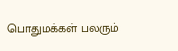பொதுமக்கள் பலரும்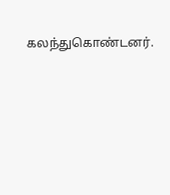கலந்துகொண்டனர்.